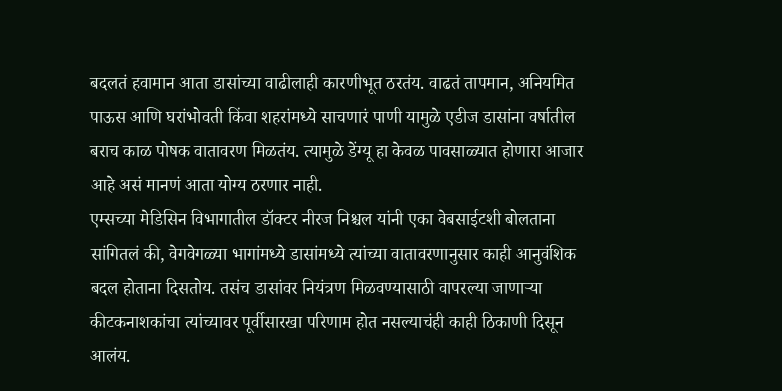बदलतं हवामान आता डासांच्या वाढीलाही कारणीभूत ठरतंय. वाढतं तापमान, अनियमित पाऊस आणि घरांभोवती किंवा शहरांमध्ये साचणारं पाणी यामुळे एडीज डासांना वर्षातील बराच काळ पोषक वातावरण मिळतंय. त्यामुळे डेंग्यू हा केवळ पावसाळ्यात होणारा आजार आहे असं मानणं आता योग्य ठरणार नाही.
एम्सच्या मेडिसिन विभागातील डॉक्टर नीरज निश्चल यांनी एका वेबसाईटशी बोलताना सांगितलं की, वेगवेगळ्या भागांमध्ये डासांमध्ये त्यांच्या वातावरणानुसार काही आनुवंशिक बदल होताना दिसतोय. तसंच डासांवर नियंत्रण मिळवण्यासाठी वापरल्या जाणाऱ्या कीटकनाशकांचा त्यांच्यावर पूर्वीसारखा परिणाम होत नसल्याचंही काही ठिकाणी दिसून आलंय.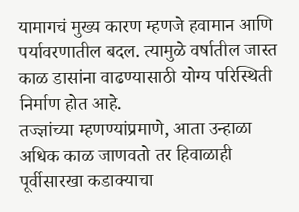यामागचं मुख्य कारण म्हणजे हवामान आणि पर्यावरणातील बदल. त्यामुळे वर्षातील जास्त काळ डासांना वाढण्यासाठी योग्य परिस्थिती निर्माण होत आहे.
तज्ज्ञांच्या म्हणण्यांप्रमाणे, आता उन्हाळा अधिक काळ जाणवतो तर हिवाळाही पूर्वीसारखा कडाक्याचा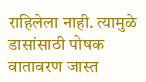राहिलेला नाही. त्यामुळे डासांसाठी पोषक वातावरण जास्त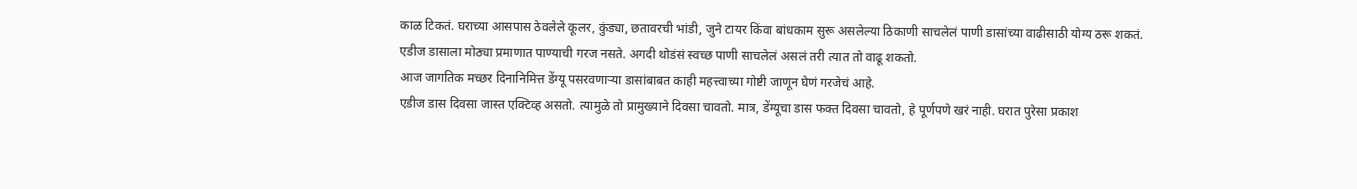काळ टिकतं. घराच्या आसपास ठेवलेले कूलर, कुंड्या, छतावरची भांडी, जुने टायर किंवा बांधकाम सुरू असलेल्या ठिकाणी साचलेलं पाणी डासांच्या वाढीसाठी योग्य ठरू शकतं.
एडीज डासाला मोठ्या प्रमाणात पाण्याची गरज नसते. अगदी थोडंसं स्वच्छ पाणी साचलेलं असलं तरी त्यात तो वाढू शकतो.
आज जागतिक मच्छर दिनानिमित्त डेंग्यू पसरवणाऱ्या डासांबाबत काही महत्त्वाच्या गोष्टी जाणून घेणं गरजेचं आहे.
एडीज डास दिवसा जास्त एक्टिव्ह असतो. त्यामुळे तो प्रामुख्याने दिवसा चावतो. मात्र, डेंग्यूचा डास फक्त दिवसा चावतो, हे पूर्णपणे खरं नाही. घरात पुरेसा प्रकाश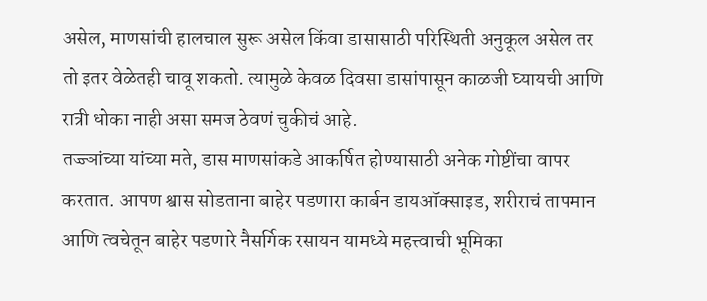असेल, माणसांची हालचाल सुरू असेल किंवा डासासाठी परिस्थिती अनुकूल असेल तर तो इतर वेळेतही चावू शकतो. त्यामुळे केवळ दिवसा डासांपासून काळजी घ्यायची आणि रात्री धोका नाही असा समज ठेवणं चुकीचं आहे.
तज्ज्ञांच्या यांच्या मते, डास माणसांकडे आकर्षित होण्यासाठी अनेक गोष्टींचा वापर करतात. आपण श्वास सोडताना बाहेर पडणारा कार्बन डायऑक्साइड, शरीराचं तापमान आणि त्वचेतून बाहेर पडणारे नैसर्गिक रसायन यामध्ये महत्त्वाची भूमिका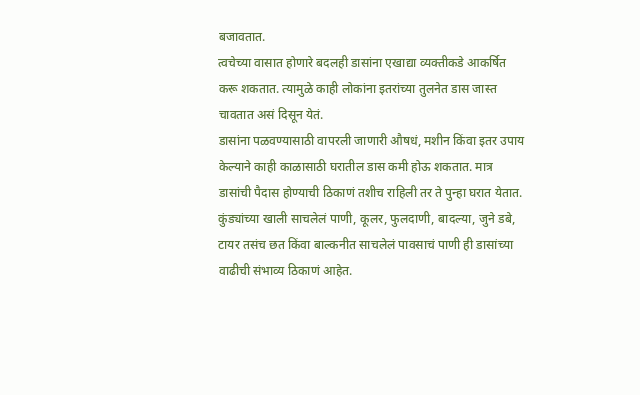बजावतात.
त्वचेच्या वासात होणारे बदलही डासांना एखाद्या व्यक्तीकडे आकर्षित करू शकतात. त्यामुळे काही लोकांना इतरांच्या तुलनेत डास जास्त चावतात असं दिसून येतं.
डासांना पळवण्यासाठी वापरली जाणारी औषधं, मशीन किंवा इतर उपाय केल्याने काही काळासाठी घरातील डास कमी होऊ शकतात. मात्र डासांची पैदास होण्याची ठिकाणं तशीच राहिली तर ते पुन्हा घरात येतात.
कुंड्यांच्या खाली साचलेलं पाणी, कूलर, फुलदाणी, बादल्या, जुने डबे, टायर तसंच छत किंवा बाल्कनीत साचलेलं पावसाचं पाणी ही डासांच्या वाढीची संभाव्य ठिकाणं आहेत.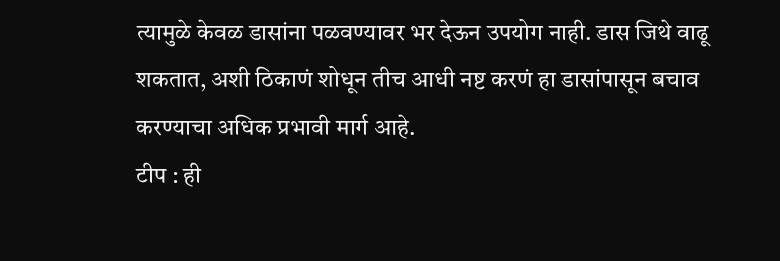त्यामुळे केवळ डासांना पळवण्यावर भर देऊन उपयोग नाही. डास जिथे वाढू शकतात, अशी ठिकाणं शोधून तीच आधी नष्ट करणं हा डासांपासून बचाव करण्याचा अधिक प्रभावी मार्ग आहे.
टीप : ही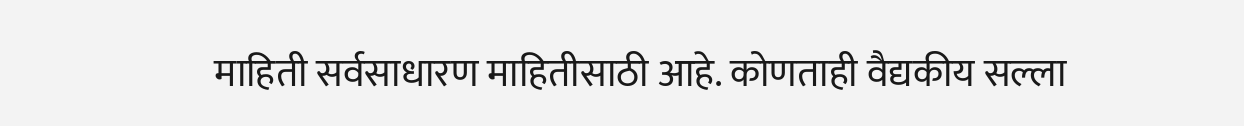माहिती सर्वसाधारण माहितीसाठी आहे. कोणताही वैद्यकीय सल्ला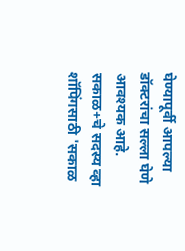घेण्यापूर्वी आपल्या डॉक्टरांचा सल्ला घेणे आवश्यक आहे.
सकाळ+चे सदस्य व्हा
शॉपिंगसाठी 'सकाळ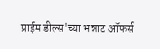प्राईम डील्स'च्या भन्नाट ऑफर्स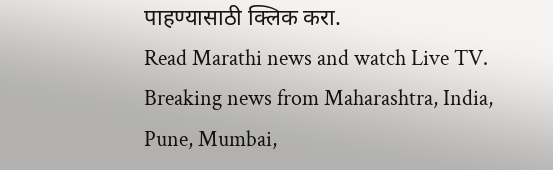पाहण्यासाठी क्लिक करा.
Read Marathi news and watch Live TV. Breaking news from Maharashtra, India, Pune, Mumbai,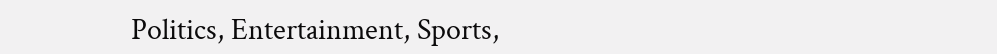Politics, Entertainment, Sports,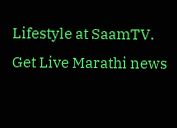Lifestyle at SaamTV. Get Live Marathi news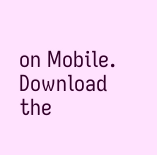on Mobile. Download the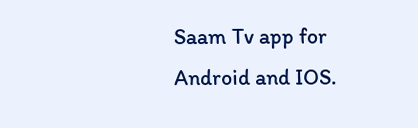Saam Tv app for Android and IOS.